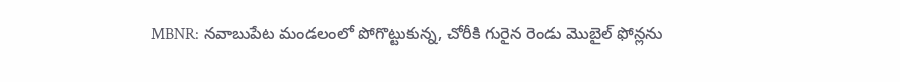MBNR: నవాబుపేట మండలంలో పోగొట్టుకున్న, చోరీకి గురైన రెండు మొబైల్ ఫోన్లను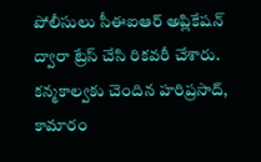పోలీసులు సీఈఐఆర్ అప్లికేషన్ ద్వారా ట్రేస్ చేసి రికవరీ చేశారు. కన్మకాల్వకు చెందిన హరిప్రసాద్, కామారం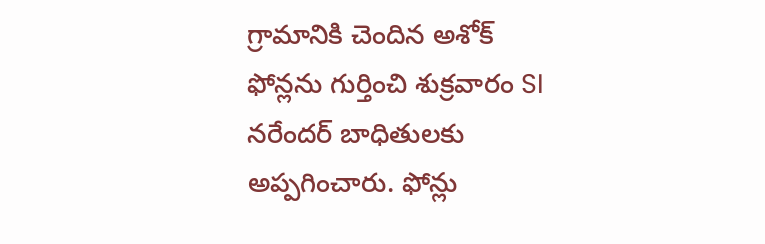గ్రామానికి చెందిన అశోక్ ఫోన్లను గుర్తించి శుక్రవారం SI నరేందర్ బాధితులకు అప్పగించారు. ఫోన్లు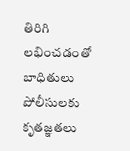తిరిగి లభించడంతో బాధితులు పోలీసులకు కృతజ్ఞతలు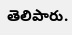తెలిపారు.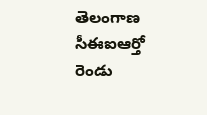తెలంగాణ
సీఈఐఆర్తో రెండు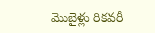మొబైళ్లు రికవరీ